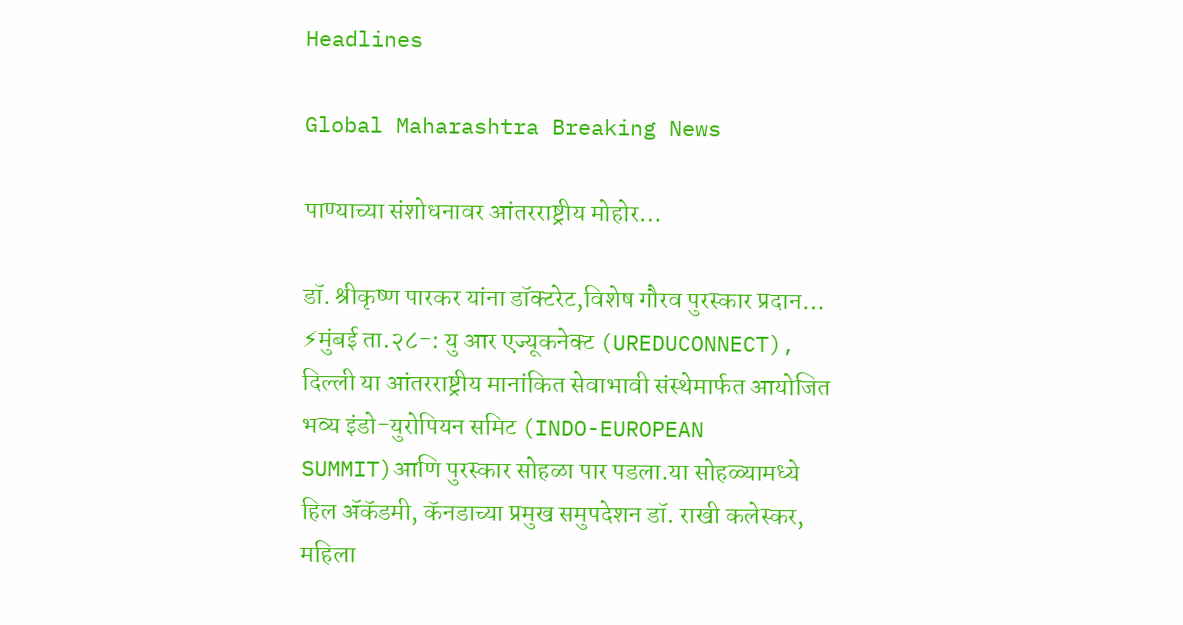Headlines

Global Maharashtra Breaking News

पाण्याच्या संशोधनावर आंतरराष्ट्रीय मोहोर…

डॉ. श्रीकृष्ण पारकर यांना डॉक्टरेट,विशेष गौरव पुरस्कार प्रदान… ⚡मुंबई ता.२८-: यु आर एज्यूकनेक्ट (UREDUCONNECT), दिल्ली या आंतरराष्ट्रीय मानांकित सेवाभावी संस्थेमार्फत आयोजित भव्य इंडो-युरोपियन समिट (INDO-EUROPEAN SUMMIT)आणि पुरस्कार सोहळा पार पडला.या सोहळ्यामध्ये हिल ॲकॅडमी, कॅनडाच्या प्रमुख समुपदेशन डॉ. राखी कलेस्कर, महिला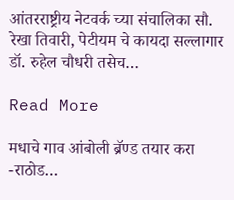आंतरराष्ट्रीय नेटवर्क च्या संचालिका सौ. रेखा तिवारी, पेटीयम चे कायदा सल्लागार डॉ. रुहेल चौधरी तसेच…

Read More

मधाचे गाव आंबोली ब्रॅण्ड तयार करा -राठोड…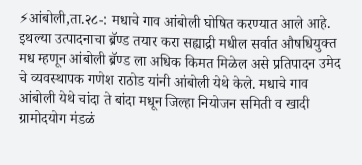⚡आंबोली,ता.२८-: मधाचे गाव आंबोली घोषित करण्यात आले आहे. इथल्या उत्पादनाचा ब्रॅण्ड तयार करा सह्याद्री मधील सर्वात औषधियुक्त मध म्हणून आंबोली ब्रॅण्ड ला अधिक किमत मिळेल असे प्रतिपादन उमेद चे व्यवस्थापक गणेश राठोड यांनी आंबोली येथे केले. मधाचे गाव आंबोली येथे चांदा ते बांदा मधून जिल्हा नियोजन समिती व खादी ग्रामोदयोग मंडळं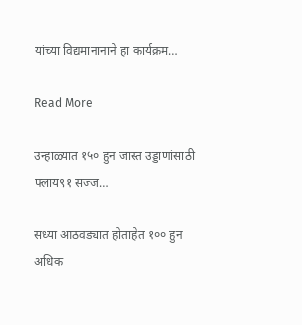यांच्या विद्यमानानाने हा कार्यक्रम…

Read More

उन्हाळ्यात १५० हुन जास्त उड्डाणांसाठी फ्लाय९१ सज्ज…

सध्या आठवड्यात होताहेत १०० हुन अधिक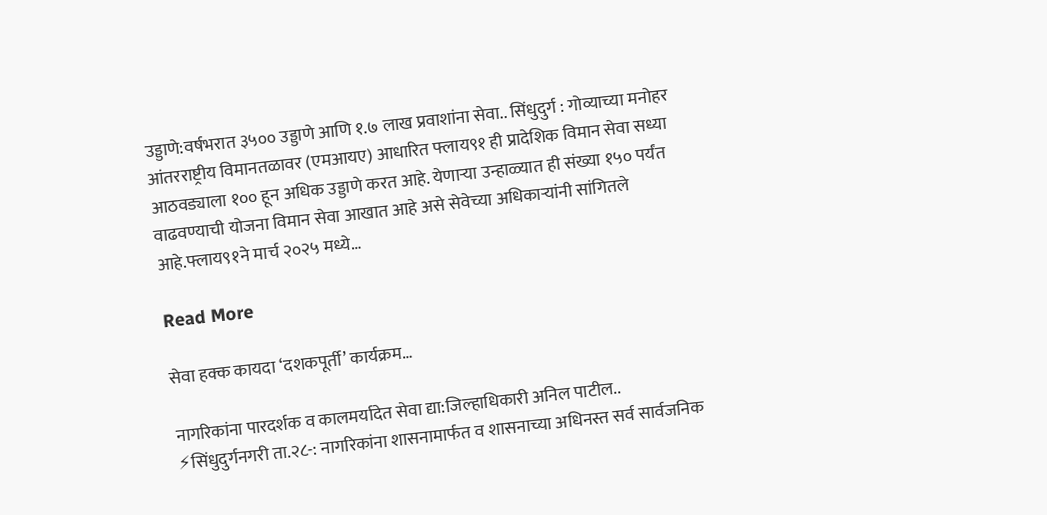उड्डाणे:वर्षभरात ३५०० उड्डाणे आणि १.७ लाख प्रवाशांना सेवा.. सिंधुदुर्ग : गोव्याच्या मनोहर आंतरराष्ट्रीय विमानतळावर (एमआयए) आधारित फ्लाय९१ ही प्रादेशिक विमान सेवा सध्या आठवड्याला १०० हून अधिक उड्डाणे करत आहे. येणाऱ्या उन्हाळ्यात ही संख्या १५० पर्यंत वाढवण्याची योजना विमान सेवा आखात आहे असे सेवेच्या अधिकाऱ्यांनी सांगितले आहे.फ्लाय९१ने मार्च २०२५ मध्ये…

Read More

सेवा हक्क कायदा ‘दशकपूर्ती’ कार्यक्रम…

नागरिकांना पारदर्शक व कालमर्यादेत सेवा द्या:जिल्हाधिकारी अनिल पाटील.. ⚡सिंधुदुर्गनगरी ता.२८-: नागरिकांना शासनामार्फत व शासनाच्या अधिनस्त सर्व सार्वजनिक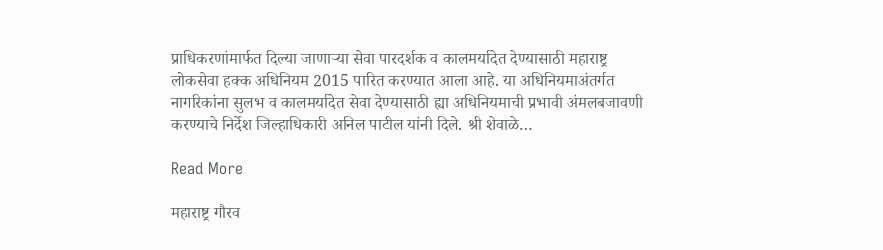प्राधिकरणांमार्फत दिल्या जाणाऱ्या सेवा पारदर्शक व कालमर्यादेत देण्यासाठी महाराष्ट्र लोकसेवा हक्क अधिनियम 2015 पारित करण्यात आला आहे. या अधिनियमाअंतर्गत नागरिकांना सुलभ व कालमर्यादेत सेवा देण्यासाठी ह्या अधिनियमाची प्रभावी अंमलबजावणी करण्याचे निर्देश जिल्हाधिकारी अनिल पाटील यांनी दिले. श्री शेवाळे…

Read More

महाराष्ट्र गौरव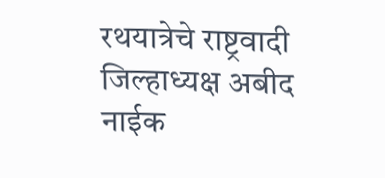रथयात्रेचे राष्ट्रवादी जिल्हाध्यक्ष अबीद नाईक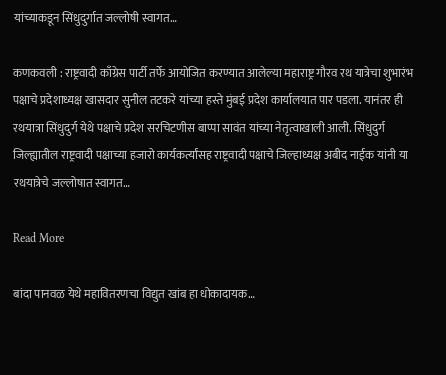यांच्याकडून सिंधुदुर्गात जल्लोषी स्वागत…

कणकवली : राष्ट्रवादी काँग्रेस पार्टी तर्फे आयोजित करण्यात आलेल्या महाराष्ट्र गौरव रथ यात्रेचा शुभारंभ पक्षाचे प्रदेशाध्यक्ष खासदार सुनील तटकरे यांच्या हस्ते मुंबई प्रदेश कार्यालयात पार पडला. यानंतर ही रथयात्रा सिंधुदुर्ग येथे पक्षाचे प्रदेश सरचिटणीस बाप्पा सावंत यांच्या नेतृत्वाखाली आली. सिंधुदुर्ग जिल्ह्यातील राष्ट्रवादी पक्षाच्या हजारो कार्यकर्त्यांसह राष्ट्रवादी पक्षाचे जिल्हाध्यक्ष अबीद नाईक यांनी या रथयात्रेचे जल्लोषात स्वागत…

Read More

बांदा पानवळ येथे महावितरणचा विद्युत खांब हा धोकादायक…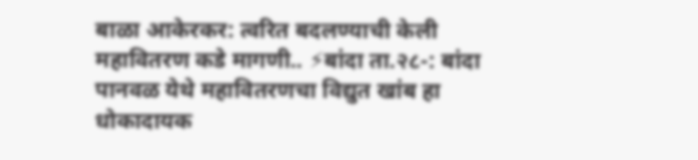बाळा आकेरकर: त्वरित बदलण्याची केली महावितरण कडे मागणी.. ⚡बांदा ता.२८-: बांदा पानवळ येथे महावितरणचा विद्युत खांब हा धोकादायक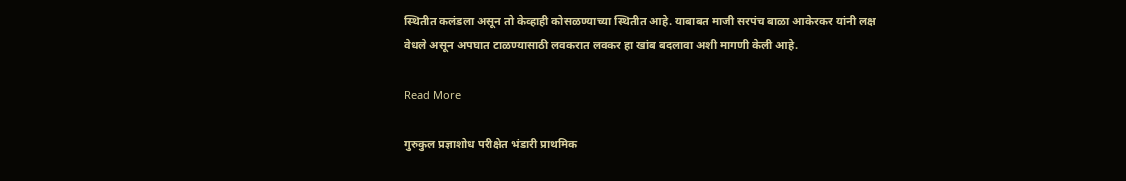स्थितीत कलंडला असून तो केव्हाही कोसळण्याच्या स्थितीत आहे. याबाबत माजी सरपंच बाळा आकेरकर यांनी लक्ष वेधले असून अपघात टाळण्यासाठी लवकरात लवकर हा खांब बदलावा अशी मागणी केली आहे.

Read More

गुरुकुल प्रज्ञाशोध परीक्षेत भंडारी प्राथमिक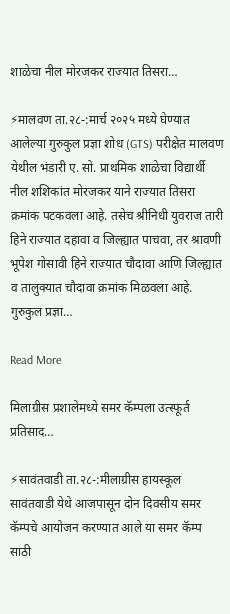शाळेचा नील मोरजकर राज्यात तिसरा…

⚡मालवण ता.२८-:मार्च २०२५ मध्ये घेण्यात आलेल्या गुरुकुल प्रज्ञा शोध (GTS) परीक्षेत मालवण येथील भंडारी ए. सो. प्राथमिक शाळेचा विद्यार्थी नील शशिकांत मोरजकर याने राज्यात तिसरा क्रमांक पटकवला आहे. तसेच श्रीनिधी युवराज तारी हिने राज्यात दहावा व जिल्ह्यात पाचवा, तर श्रावणी भूपेश गोसावी हिने राज्यात चौदावा आणि जिल्ह्यात व तालुक्यात चौदावा क्रमांक मिळवला आहे. गुरुकुल प्रज्ञा…

Read More

मिलाग्रीस प्रशालेमध्ये समर कॅम्पला उत्स्फूर्त प्रतिसाद…

⚡सावंतवाडी ता.२८-:मीलाग्रीस हायस्कूल सावंतवाडी येथे आजपासून दोन दिवसीय समर कॅम्पचे आयोजन करण्यात आले या समर कॅम्प साठी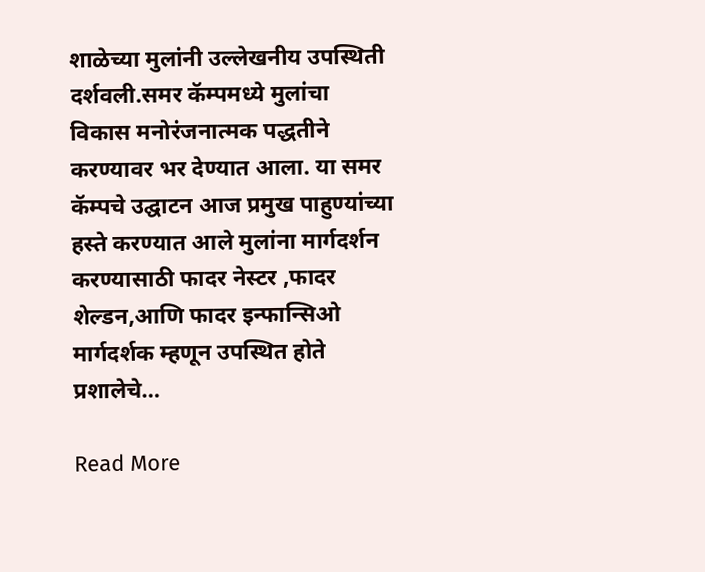शाळेच्या मुलांनी उल्लेखनीय उपस्थिती दर्शवली.समर कॅम्पमध्ये मुलांचा विकास मनोरंजनात्मक पद्धतीने करण्यावर भर देण्यात आला. या समर कॅम्पचे उद्घाटन आज प्रमुख पाहुण्यांच्या हस्ते करण्यात आले मुलांना मार्गदर्शन करण्यासाठी फादर नेस्टर ,फादर शेल्डन,आणि फादर इन्फान्सिओ मार्गदर्शक म्हणून उपस्थित होते प्रशालेचे…

Read More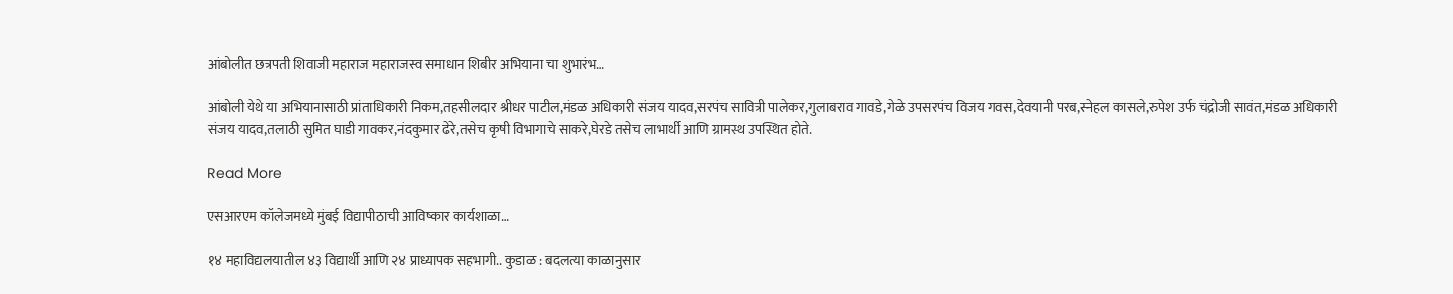आंबोलीत छत्रपती शिवाजी महाराज महाराजस्व समाधान शिबीर अभियाना चा शुभारंभ…

आंबोली येथे या अभियानासाठी प्रांताधिकारी निकम,तहसीलदार श्रीधर पाटील,मंडळ अधिकारी संजय यादव,सरपंच सावित्री पालेकर,गुलाबराव गावडे,गेळे उपसरपंच विजय गवस,देवयानी परब,स्नेहल कासले,रुपेश उर्फ चंद्रोजी सावंत,मंडळ अधिकारी संजय यादव,तलाठी सुमित घाडी गावकर,नंदकुमार ढेरे,तसेच कृषी विभागाचे साकरे,घेरडे तसेच लाभार्थी आणि ग्रामस्थ उपस्थित होते.

Read More

एसआरएम कॉलेजमध्ये मुंबई विद्यापीठाची आविष्कार कार्यशाळा…

१४ महाविद्यलयातील ४३ विद्यार्थी आणि २४ प्राध्यापक सहभागी.. कुडाळ : बदलत्या काळानुसार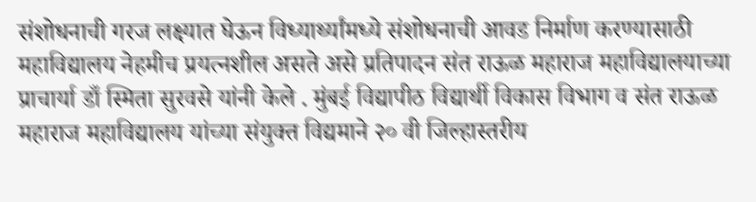संशोधनाची गरज लक्ष्यात घेऊन विध्यार्थ्यांमध्ये संशोधनाची आवड निर्माण करण्यासाठी महाविद्यालय नेहमीच प्रयत्नशील असते असे प्रतिपादन संत राऊळ महाराज महाविद्यालयाच्या प्राचार्या डाँ स्मिता सुरवसे यांनी केले . मुंबई विद्यापीठ विद्यार्थी विकास विभाग व संत राऊळ महाराज महाविद्यालय यांच्या संयुक्त विद्यमाने २० वी जिल्हास्तरीय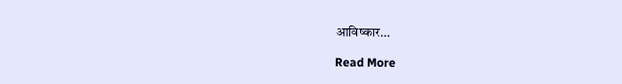आविष्कार…

Read More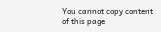You cannot copy content of this page